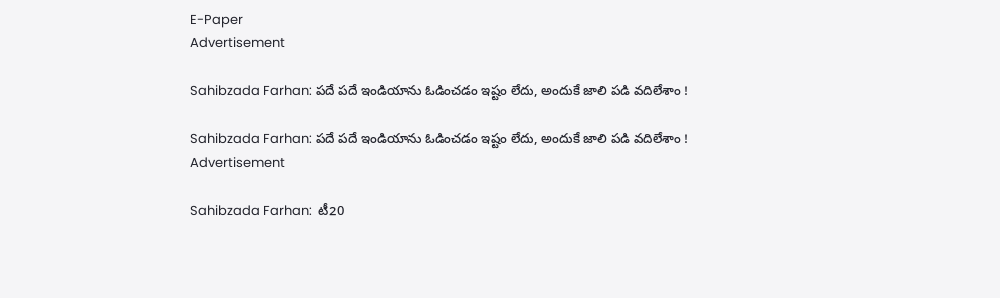E-Paper
Advertisement

Sahibzada Farhan: ప‌దే ప‌దే ఇండియాను ఓడించ‌డం ఇష్టం లేదు, అందుకే జాలి పడి వ‌దిలేశాం !

Sahibzada Farhan: ప‌దే ప‌దే ఇండియాను ఓడించ‌డం ఇష్టం లేదు, అందుకే జాలి పడి వ‌దిలేశాం !
Advertisement

Sahibzada Farhan:  టీ20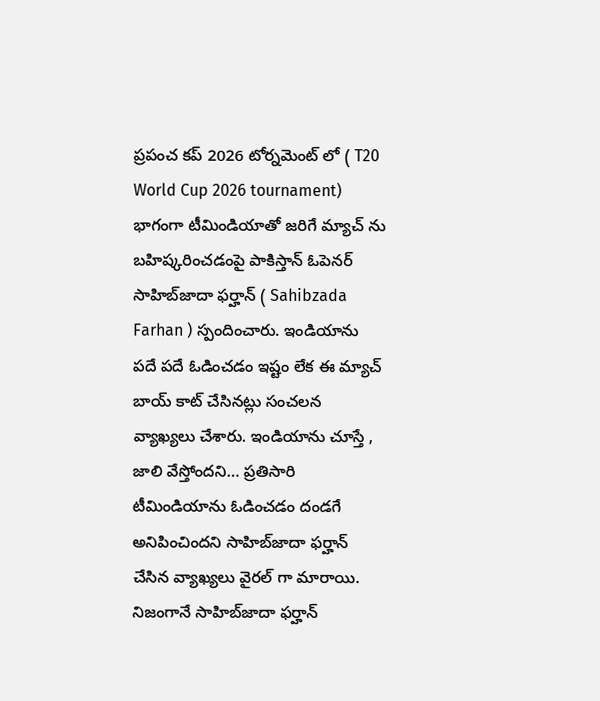ప్రపంచ కప్ 2026 టోర్నమెంట్ లో ( T20 World Cup 2026 tournament) భాగంగా టీమిండియాతో జరిగే మ్యాచ్ ను బహిష్కరించడంపై పాకిస్తాన్ ఓపెనర్ సాహిబ్‌జాదా ఫర్హాన్ ( Sahibzada Farhan ) స్పందించారు. ఇండియాను పదే పదే ఓడించడం ఇష్టం లేక ఈ మ్యాచ్ బాయ్ కాట్ చేసినట్లు సంచలన వ్యాఖ్యలు చేశారు. ఇండియాను చూస్తే , జాలి వేస్తోందని… ప్రతిసారి టీమిండియాను ఓడించడం దండగే అనిపించిందని సాహిబ్‌జాదా ఫర్హాన్ చేసిన వ్యాఖ్యలు వైరల్ గా మారాయి. నిజంగానే సాహిబ్‌జాదా ఫర్హాన్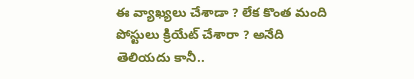ఈ వ్యాఖ్యలు చేశాడా ? లేక కొంత మంది పోస్టులు క్రియేట్ చేశారా ? అనేది తెలియదు కానీ..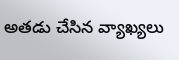అతడు చేసిన వ్యాఖ్యలు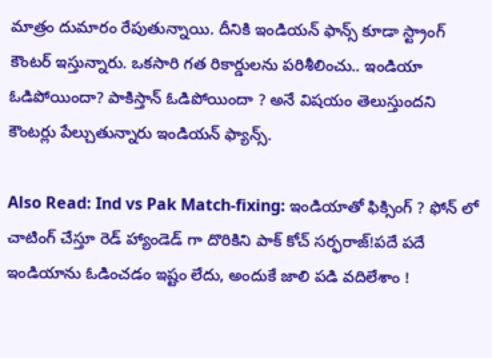మాత్రం దుమారం రేపుతున్నాయి. దీనికి ఇండియన్ ఫాన్స్ కూడా స్ట్రాంగ్ కౌంటర్ ఇస్తున్నారు. ఒకసారి గత రికార్డులను పరిశీలించు.. ఇండియా ఓడిపోయిందా? పాకిస్తాన్ ఓడిపోయిందా ? అనే విష‌యం తెలుస్తుందని కౌంటర్లు పేల్చుతున్నారు ఇండియన్ ఫ్యాన్స్.

Also Read: Ind vs Pak Match-fixing: ఇండియాతో ఫిక్సింగ్ ? ఫోన్ లో చాటింగ్ చేస్తూ రెడ్ హ్యాండెడ్ గా దొరికిని పాక్ కోచ్ స‌ర్ఫ‌రాజ్!ప‌దే ప‌దే ఇండియాను ఓడించ‌డం ఇష్టం లేదు, అందుకే జాలి పడి వ‌దిలేశాం !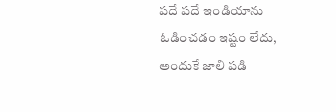ప‌దే ప‌దే ఇండియాను ఓడించ‌డం ఇష్టం లేదు, అందుకే జాలి పడి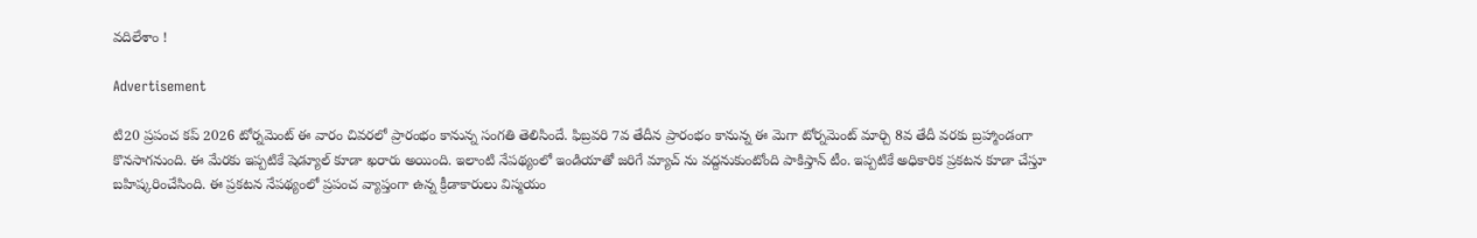వ‌దిలేశాం !

Advertisement

టి20 ప్రపంచ కప్ 2026 టోర్నమెంట్ ఈ వారం చివరలో ప్రారంభం కానున్న సంగతి తెలిసిందే. ఫిబ్రవరి 7వ తేదీన ప్రారంభం కానున్న ఈ మెగా టోర్నమెంట్ మార్చి 8వ తేదీ వరకు బ్రహ్మాండంగా కొనసాగనుంది. ఈ మేరకు ఇప్పటికే షెడ్యూల్ కూడా ఖరారు అయింది. ఇలాంటి నేపథ్యంలో ఇండియాతో జరిగే మ్యాచ్ ను వద్దనుకుంటోంది పాకిస్తాన్ టీం. ఇప్పటికే అధికారిక ప్రకటన కూడా చేస్తూ బహిష్కరించేసింది. ఈ ప్రకటన నేపథ్యంలో ప్రపంచ వ్యాప్తంగా ఉన్న క్రీడాకారులు విస్మయం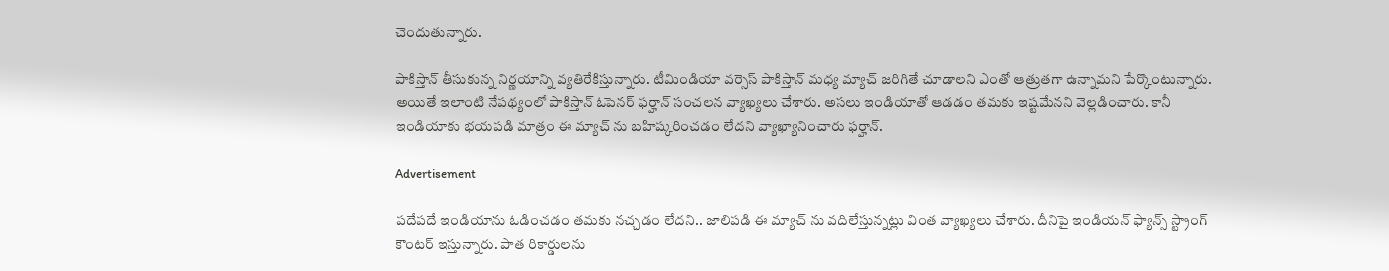చెందుతున్నారు.

పాకిస్తాన్ తీసుకున్న నిర్ణయాన్ని వ్యతిరేకిస్తున్నారు. టీమిండియా వర్సెస్ పాకిస్తాన్ మధ్య మ్యాచ్ జరిగితే చూడాలని ఎంతో ఆత్రుతగా ఉన్నామని పేర్కొంటున్నారు. అయితే ఇలాంటి నేపథ్యంలో పాకిస్తాన్ ఓపెనర్ ఫర్హాన్ సంచలన వ్యాఖ్యలు చేశారు. అసలు ఇండియాతో ఆడడం తమకు ఇష్టమేనని వెల్లడించారు. కానీ ఇండియాకు భయపడి మాత్రం ఈ మ్యాచ్ ను బహిష్కరించడం లేదని వ్యాఖ్యానించారు ఫర్హాన్.

Advertisement

పదేపదే ఇండియాను ఓడించడం తమకు నచ్చడం లేదని.. జాలిపడి ఈ మ్యాచ్ ను వదిలేస్తున్నట్లు వింత వ్యాఖ్యలు చేశారు. దీనిపై ఇండియన్ ఫ్యాన్స్ స్ట్రాంగ్ కౌంటర్ ఇస్తున్నారు. పాత రికార్డులను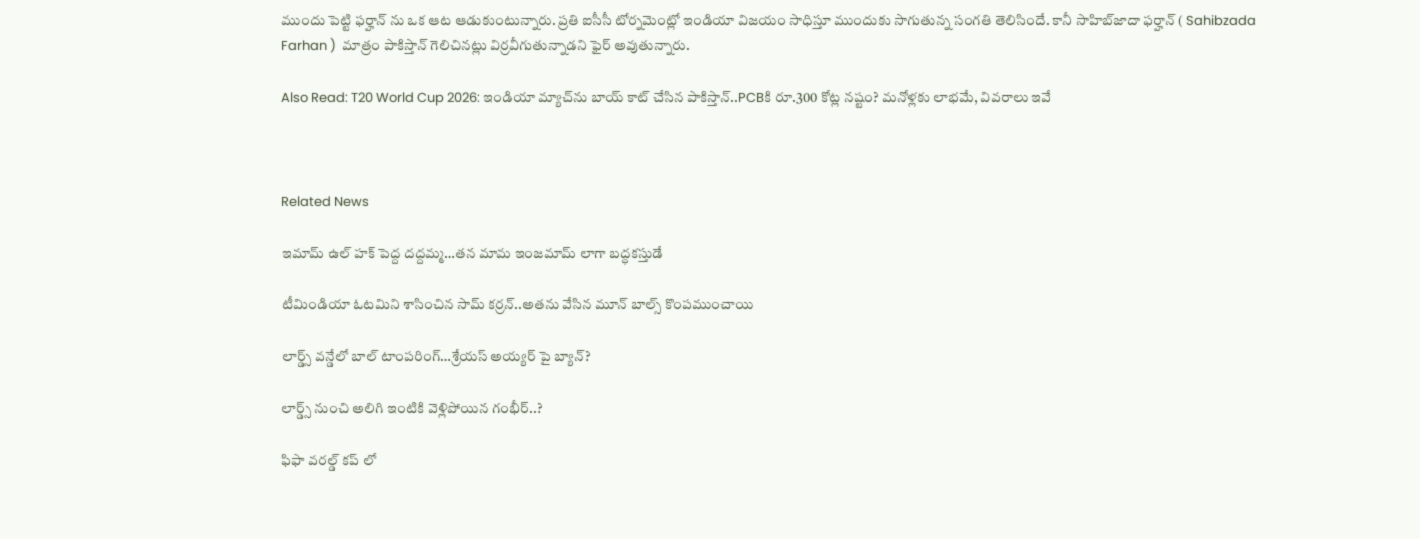ముందు పెట్టి ఫర్హాన్ ను ఒక ఆట ఆడుకుంటున్నారు. ప్రతి ఐసీసీ టోర్నమెంట్లో ఇండియా విజయం సాధిస్తూ ముందుకు సాగుతున్న సంగతి తెలిసిందే. కానీ సాహిబ్‌జాదా ఫర్హాన్ ( Sahibzada Farhan )  మాత్రం పాకిస్తాన్ గెలిచినట్లు విర్రవీగుతున్నాడని ఫైర్ అవుతున్నారు.

Also Read: T20 World Cup 2026: ఇండియా మ్యాచ్‌ను బాయ్ కాట్ చేసిన పాకిస్తాన్‌..PCBకి రూ.300 కోట్ల న‌ష్టం? మ‌నోళ్ల‌కు లాభ‌మే, వివరాలు ఇవే



Related News

ఇమామ్ ఉల్ హక్ పెద్ద ద‌ద్ద‌మ్మ‌…త‌న‌ మామ ఇంజ‌మామ్ లాగా బ‌ద్ధ‌క‌స్తుడే

టీమిండియా ఓట‌మిని శాసించిన‌ సామ్‌ కర్రన్..అత‌ను వేసిన మూన్ బాల్స్ కొంప‌ముంచాయి

లార్డ్స్ వన్డేలో బాల్ టాంపరింగ్…శ్రేయస్ అయ్యర్ పై బ్యాన్?

లార్డ్స్ నుంచి అలిగి ఇంటికి వెళ్లిపోయిన గంభీర్..?

ఫిఫా వ‌ర‌ల్డ్ క‌ప్ లో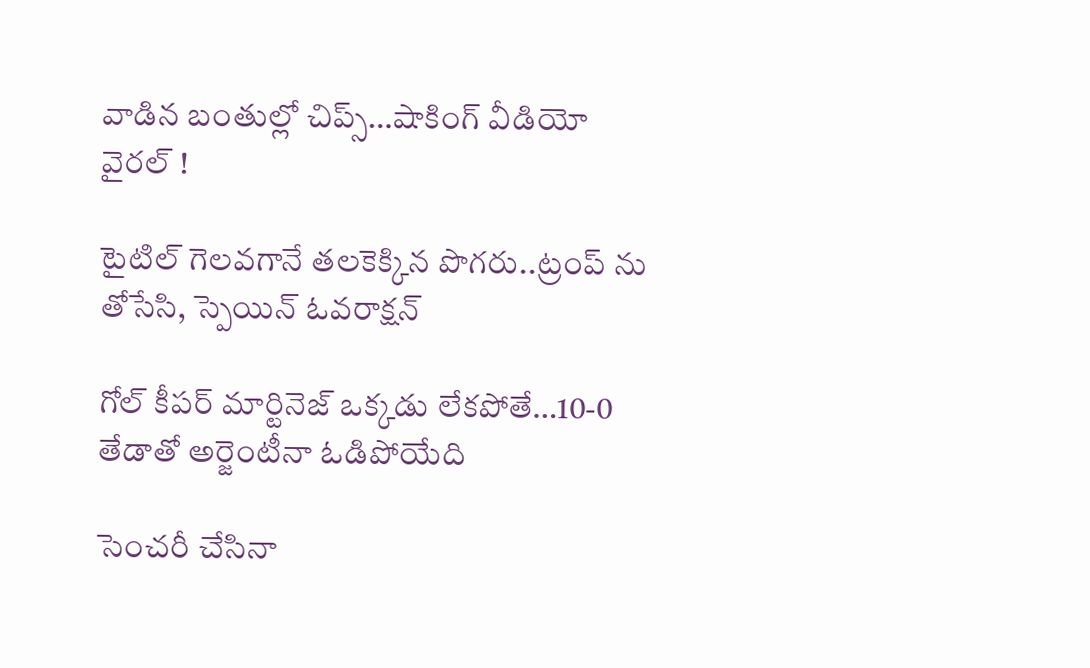వాడిన‌ బంతుల్లో చిప్స్…షాకింగ్ వీడియో వైర‌ల్ !

టైటిల్ గెల‌వ‌గానే త‌ల‌కెక్కిన పొగ‌రు..ట్రంప్ ను తోసేసి, స్పెయిన్ ఓవ‌రాక్ష‌న్‌

గోల్ కీపర్ మార్టినెజ్ ఒక్క‌డు లేక‌పోతే…10-0 తేడాతో అర్జెంటీనా ఓడిపోయేది

సెంచ‌రీ చేసినా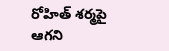రోహిత్ శ‌ర్మ‌పై ఆగ‌ని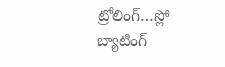ట్రోలింగ్…స్లో బ్యాటింగ్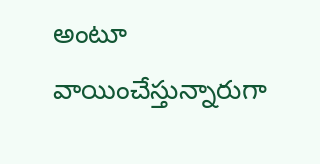అంటూ వాయించేస్తున్నారుగా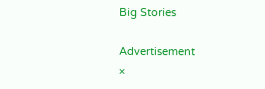Big Stories

Advertisement
×